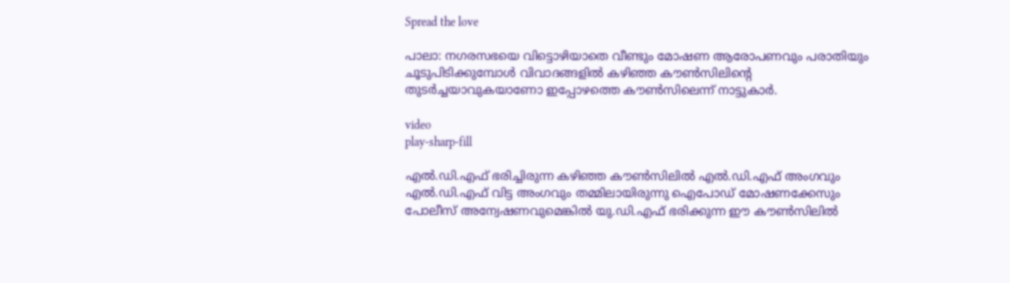Spread the love

പാലാ: നഗരസഭയെ വിട്ടൊഴിയാതെ വീണ്ടും മോഷണ ആരോപണവും പരാതിയും ചൂടുപിടിക്കുമ്പോള്‍ വിവാദങ്ങളില്‍ കഴിഞ്ഞ കൗണ്‍സിലിന്റെ തുടര്‍ച്ചയാവുകയാണോ ഇപ്പോഴത്തെ കൗണ്‍സിലെന്ന്‌ നാട്ടുകാര്‍.

video
play-sharp-fill

എല്‍.ഡി.എഫ്‌ ഭരിച്ചിരുന്ന കഴിഞ്ഞ കൗണ്‍സിലില്‍ എല്‍.ഡി.എഫ്‌ അംഗവും എല്‍.ഡി.എഫ്‌ വിട്ട അംഗവും തമ്മിലായിരുന്നു ഐപോഡ്‌ മോഷണക്കേസും പോലീസ്‌ അന്വേഷണവുമെങ്കില്‍ യു.ഡി.എഫ്‌ ഭരിക്കുന്ന ഈ കൗണ്‍സിലില്‍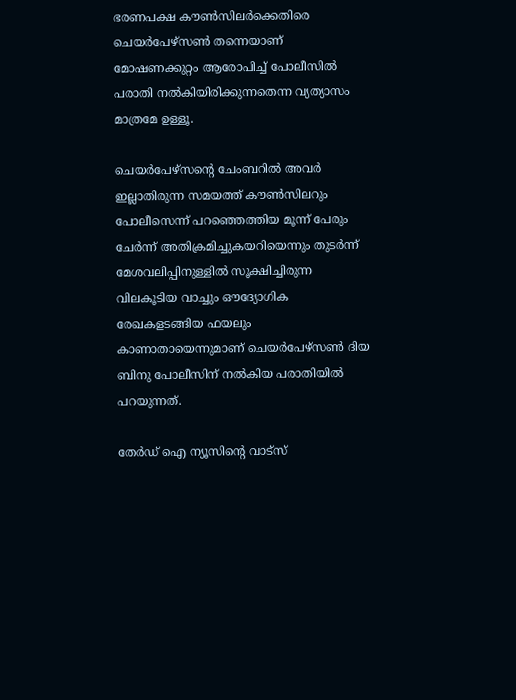ഭരണപക്ഷ കൗണ്‍സിലര്‍ക്കെതിരെ ചെയര്‍പേഴ്‌സണ്‍ തന്നെയാണ്‌ മോഷണക്കുറ്റം ആരോപിച്ച്‌ പോലീസില്‍ പരാതി നല്‍കിയിരിക്കുന്നതെന്ന വ്യത്യാസം മാത്രമേ ഉള്ളൂ.

ചെയര്‍പേഴ്‌സന്റെ ചേംബറില്‍ അവര്‍ ഇല്ലാതിരുന്ന സമയത്ത്‌ കൗണ്‍സിലറും പോലീസെന്ന്‌ പറഞ്ഞെത്തിയ മൂന്ന്‌ പേരും ചേര്‍ന്ന്‌ അതിക്രമിച്ചുകയറിയെന്നും തുടര്‍ന്ന്‌ മേശവലിപ്പിനുള്ളില്‍ സൂക്ഷിച്ചിരുന്ന വിലകൂടിയ വാച്ചും ഔദ്യോഗിക രേഖകളടങ്ങിയ ഫയലും കാണാതായെന്നുമാണ്‌ ചെയര്‍പേഴ്‌സണ്‍ ദിയ ബിനു പോലീസിന്‌ നല്‍കിയ പരാതിയില്‍ പറയുന്നത്‌.

തേർഡ് ഐ ന്യൂസിന്റെ വാട്സ്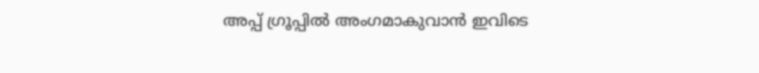അപ്പ് ഗ്രൂപ്പിൽ അംഗമാകുവാൻ ഇവിടെ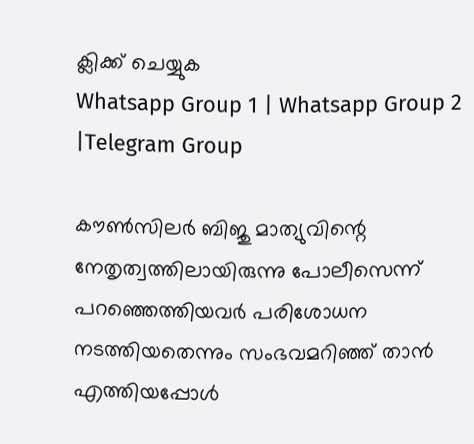ക്ലിക്ക് ചെയ്യുക
Whatsapp Group 1 | Whatsapp Group 2 |Telegram Group

കൗണ്‍സിലര്‍ ബിജു മാത്യുവിന്റെ നേതൃത്വത്തിലായിരുന്നു പോലീസെന്ന്‌ പറഞ്ഞെത്തിയവര്‍ പരിശോധന നടത്തിയതെന്നും സംഭവമറിഞ്ഞ്‌ താന്‍ എത്തിയപ്പോള്‍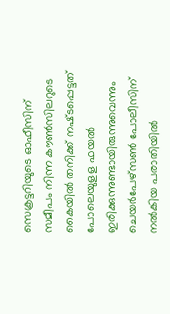സെക്രട്ടറിയുടെ ഓഫീസിന്‌ സമീപം നിന്ന കൗണ്‍സിലറുടെ കൈയില്‍ തനിക്ക്‌ നഷ്‌ടപ്പെട്ടത്‌ പോലെയുളള ഫയല്‍ ഇരിക്കുന്നുണ്ടായിരുന്നുവെന്നും ചെയര്‍പേഴ്‌സണ്‍ പോലീസിന്‌ നല്‍കിയ പരാതിയില്‍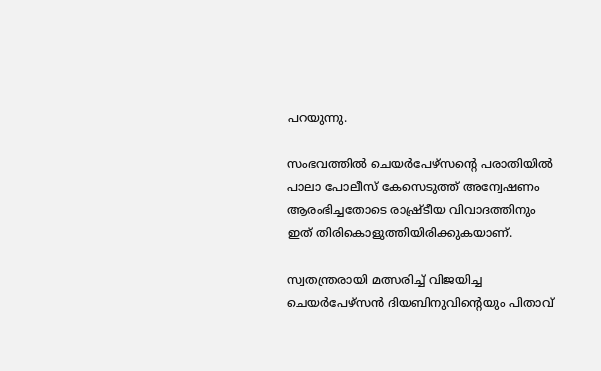പറയുന്നു.

സംഭവത്തില്‍ ചെയര്‍പേഴ്‌സന്റെ പരാതിയില്‍ പാലാ പോലീസ്‌ കേസെടുത്ത്‌ അന്വേഷണം ആരംഭിച്ചതോടെ രാഷ്ര്‌ടീയ വിവാദത്തിനും ഇത്‌ തിരികൊളുത്തിയിരിക്കുകയാണ്‌.

സ്വതന്ത്രരായി മത്സരിച്ച്‌ വിജയിച്ച ചെയര്‍പേഴ്‌സന്‍ ദിയബിനുവിന്റെയും പിതാവ്‌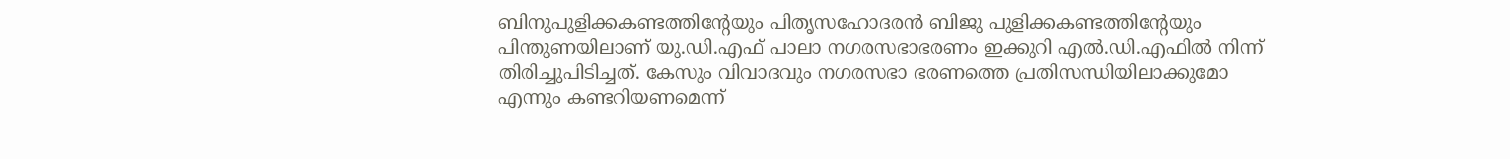ബിനുപുളിക്കകണ്ടത്തിന്റേയും പിതൃസഹോദരന്‍ ബിജു പുളിക്കകണ്ടത്തിന്റേയും പിന്തുണയിലാണ്‌ യു.ഡി.എഫ്‌ പാലാ നഗരസഭാഭരണം ഇക്കുറി എല്‍.ഡി.എഫില്‍ നിന്ന്‌ തിരിച്ചുപിടിച്ചത്‌. കേസും വിവാദവും നഗരസഭാ ഭരണത്തെ പ്രതിസന്ധിയിലാക്കുമോ എന്നും കണ്ടറിയണമെന്ന്‌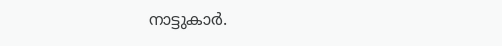നാട്ടുകാര്‍.